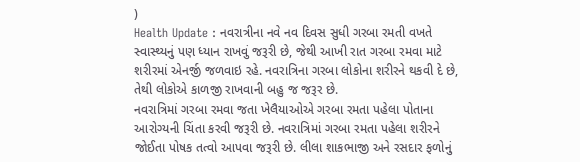)
Health Update : નવરાત્રીના નવે નવ દિવસ સુધી ગરબા રમતી વખતે સ્વાસ્થ્યનું પણ ધ્યાન રાખવું જરૂરી છે, જેથી આખી રાત ગરબા રમવા માટે શરીરમાં એનર્જી જળવાઇ રહે. નવરાત્રિના ગરબા લોકોના શરીરને થકવી દે છે, તેથી લોકોએ કાળજી રાખવાની બહુ જ જરૂર છે.
નવરાત્રિમાં ગરબા રમવા જતા ખેલૈયાઓએ ગરબા રમતા પહેલા પોતાના આરોગ્યની ચિંતા કરવી જરૂરી છે. નવરાત્રિમાં ગરબા રમતા પહેલા શરીરને જોઈતા પોષક તત્વો આપવા જરૂરી છે. લીલા શાકભાજી અને રસદાર ફળોનું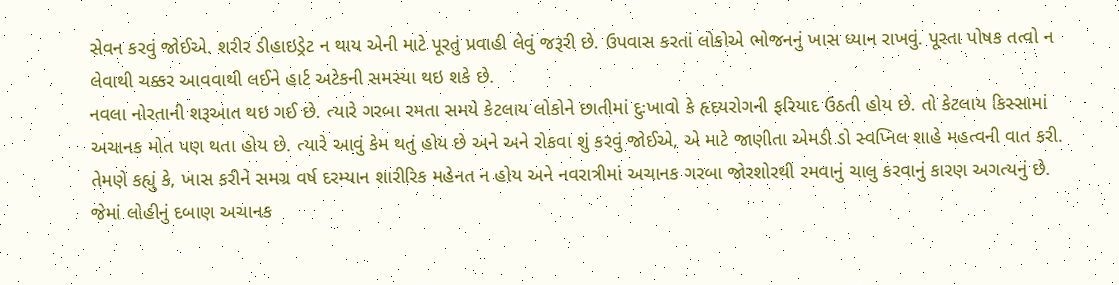સેવન કરવું જોઈએ. શરીર ડીહાઇડ્રેટ ન થાય એની માટે પૂરતું પ્રવાહી લેવું જરૂરી છે. ઉપવાસ કરતાં લોકોએ ભોજનનું ખાસ ધ્યાન રાખવું. પૂરતા પોષક તત્વો ન લેવાથી ચક્કર આવવાથી લઈને હાર્ટ અટેકની સમસ્યા થઇ શકે છે.
નવલા નોરતાની શરૂઆત થઇ ગઈ છે. ત્યારે ગરબા રમતા સમયે કેટલાય લોકોને છાતીમાં દુઃખાવો કે હૃદયરોગની ફરિયાદ ઉઠતી હોય છે. તો કેટલાય કિસ્સામાં અચાનક મોત પણ થતા હોય છે. ત્યારે આવું કેમ થતું હોય છે અને અને રોકવા શું કરવું જોઈએ, એ માટે જાણીતા એમડી ડો સ્વપ્નિલ શાહે મહત્વની વાત કરી. તેમણે કહ્યું કે, ખાસ કરીને સમગ્ર વર્ષ દરમ્યાન શારીરિક મહેનત ન હોય અને નવરાત્રીમાં અચાનક ગરબા જોરશોરથી રમવાનું ચાલુ કરવાનું કારણ અગત્યનું છે. જેમાં લોહીનું દબાણ અચાનક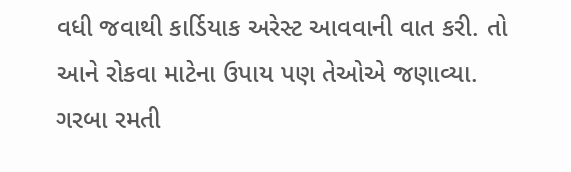વધી જવાથી કાર્ડિયાક અરેસ્ટ આવવાની વાત કરી. તો આને રોકવા માટેના ઉપાય પણ તેઓએ જણાવ્યા.
ગરબા રમતી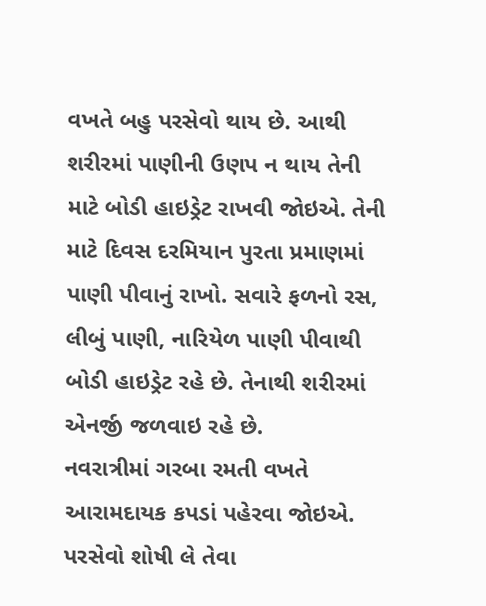વખતે બહુ પરસેવો થાય છે. આથી શરીરમાં પાણીની ઉણપ ન થાય તેની માટે બોડી હાઇડ્રેટ રાખવી જોઇએ. તેની માટે દિવસ દરમિયાન પુરતા પ્રમાણમાં પાણી પીવાનું રાખો. સવારે ફળનો રસ, લીબું પાણી, નારિયેળ પાણી પીવાથી બોડી હાઇડ્રેટ રહે છે. તેનાથી શરીરમાં એનર્જી જળવાઇ રહે છે.
નવરાત્રીમાં ગરબા રમતી વખતે આરામદાયક કપડાં પહેરવા જોઇએ. પરસેવો શોષી લે તેવા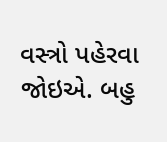વસ્ત્રો પહેરવા જોઇએ. બહુ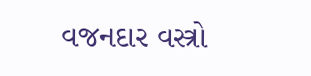વજનદાર વસ્ત્રો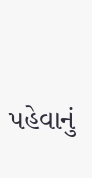પહેવાનું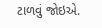ટાળવું જોઇએ.